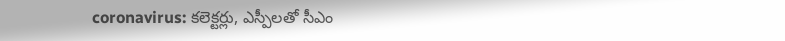coronavirus: కలెక్టర్లు, ఎస్పీలతో సీఎం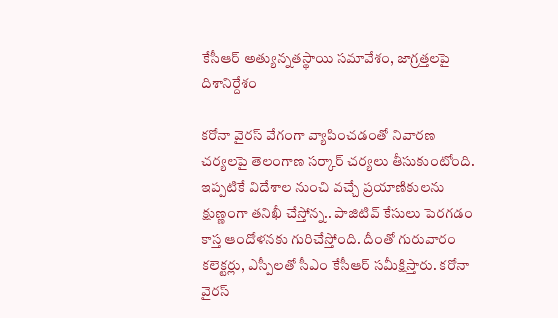కేసీఆర్ అత్యున్నతస్థాయి సమావేశం, జాగ్రత్తలపై దిశానిర్దేశం

కరోనా వైరస్ వేగంగా వ్యాపించడంతో నివారణ చర్యలపై తెలంగాణ సర్కార్ చర్యలు తీసుకుంటోంది. ఇప్పటికే విదేశాల నుంచి వచ్చే ప్రయాణికులను క్షుణ్ణంగా తనిఖీ చేస్తోన్న.. పాజిటివ్ కేసులు పెరగడం కాస్త ఆందోళనకు గురిచేస్తోంది. దీంతో గురువారం కలెక్టర్లు, ఎస్పీలతో సీఎం కేసీఆర్ సమీక్షిస్తారు. కరోనా వైరస్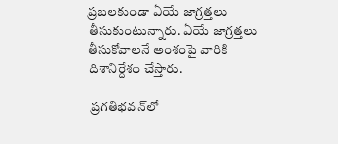ప్రబలకుండా ఏయే జాగ్రత్తలు తీసుకుంటున్నారు. ఏయే జాగ్రత్తలు తీసుకోవాలనే అంశంపై వారికి దిశానిర్దేశం చేస్తారు.

 ప్రగతిభవన్‌లో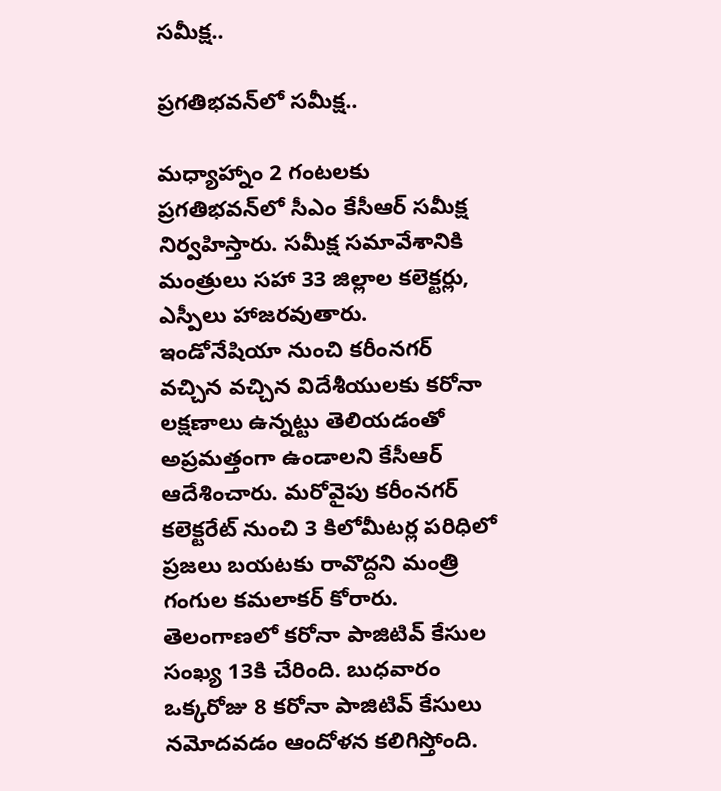సమీక్ష..

ప్రగతిభవన్‌లో సమీక్ష..

మధ్యాహ్నాం 2 గంటలకు ప్రగతిభవన్‌లో సీఎం కేసీఆర్ సమీక్ష నిర్వహిస్తారు. సమీక్ష సమావేశానికి మంత్రులు సహా 33 జిల్లాల కలెక్టర్లు, ఎస్పీలు హాజరవుతారు. ఇండోనేషియా నుంచి కరీంనగర్ వచ్చిన వచ్చిన విదేశీయులకు కరోనా లక్షణాలు ఉన్నట్టు తెలియడంతో అప్రమత్తంగా ఉండాలని కేసీఆర్ ఆదేశించారు. మరోవైపు కరీంనగర్ కలెక్టరేట్ నుంచి 3 కిలోమీటర్ల పరిధిలో ప్రజలు బయటకు రావొద్దని మంత్రి గంగుల కమలాకర్ కోరారు. తెలంగాణలో కరోనా పాజిటివ్ కేసుల సంఖ్య 13కి చేరింది. బుధవారం ఒక్కరోజు 8 కరోనా పాజిటివ్ కేసులు నమోదవడం ఆందోళన కలిగిస్తోంది.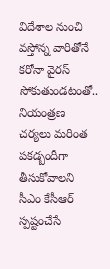విదేశాల నుంచి వస్తోన్న వారితోనే కరోనా వైరస్ సోకుతుండటంతో.. నియంత్రణ చర్యలు మరింత పకడ్బందీగా తీసుకోవాలని సీఎం కేసీఆర్ స్పష్టంచేసే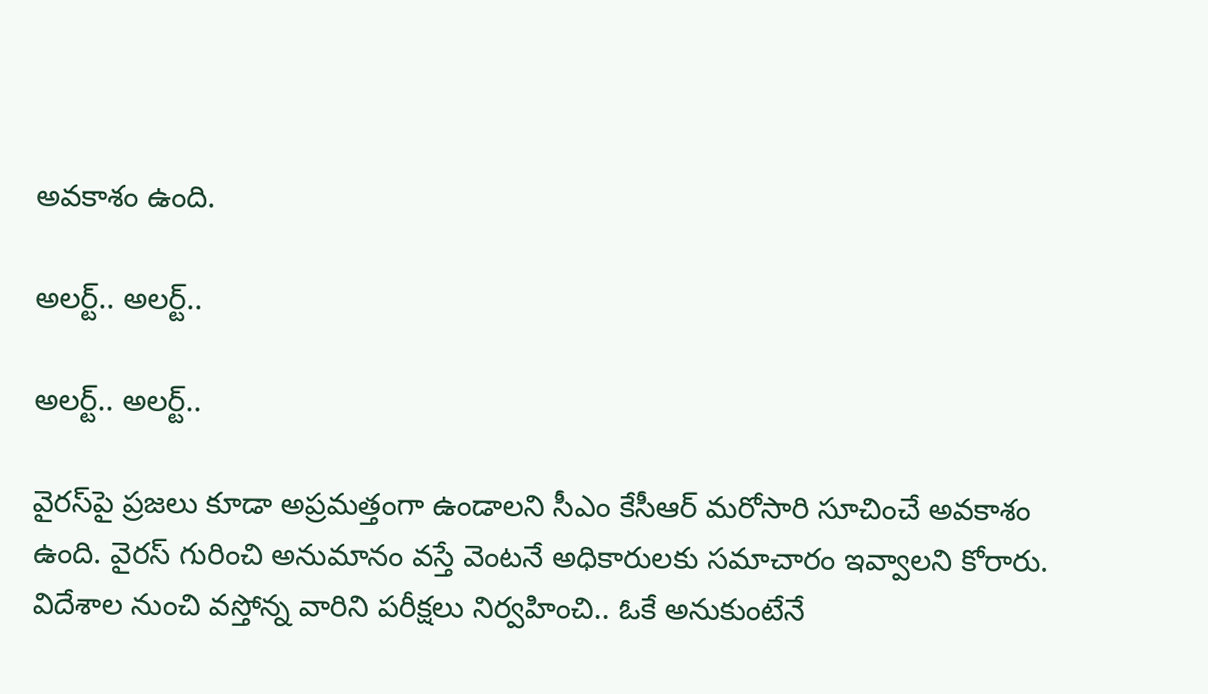అవకాశం ఉంది.

అలర్ట్.. అలర్ట్..

అలర్ట్.. అలర్ట్..

వైరస్‌పై ప్రజలు కూడా అప్రమత్తంగా ఉండాలని సీఎం కేసీఆర్ మరోసారి సూచించే అవకాశం ఉంది. వైరస్ గురించి అనుమానం వస్తే వెంటనే అధికారులకు సమాచారం ఇవ్వాలని కోరారు. విదేశాల నుంచి వస్తోన్న వారిని పరీక్షలు నిర్వహించి.. ఓకే అనుకుంటేనే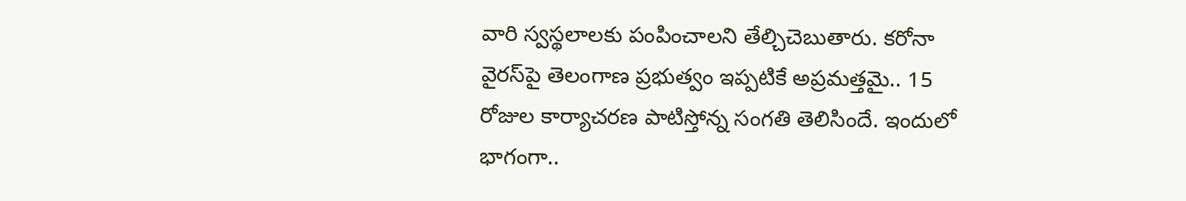వారి స్వస్థలాలకు పంపించాలని తేల్చిచెబుతారు. కరోనా వైరస్‌పై తెలంగాణ ప్రభుత్వం ఇప్పటికే అప్రమత్తమై.. 15 రోజుల కార్యాచరణ పాటిస్తోన్న సంగతి తెలిసిందే. ఇందులో భాగంగా..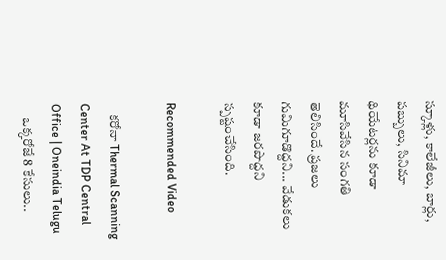స్కూళ్లు, కాలేజీలు, బార్లు, పబ్బులు, సినిమా థియేటర్లను కూడా మూసివేసిన సంగతి తెలిసిందే. ప్రజలు గుమిగూడొద్దని... వేడుకలు కూడా జరపొద్దని స్పష్టంచేసింది.

Recommended Video

    కరోనా Thermal Scanning Center At TDP Central Office | Oneindia Telugu
     ఒక్కరోజే 8 కేసులు..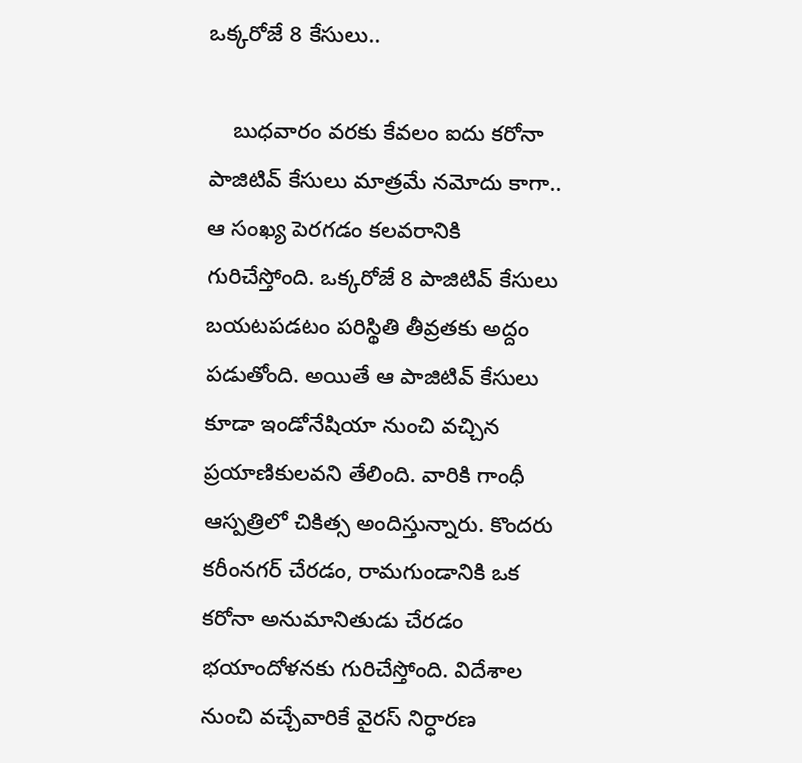ఒక్కరోజే 8 కేసులు..

    బుధవారం వరకు కేవలం ఐదు కరోనా పాజిటివ్ కేసులు మాత్రమే నమోదు కాగా.. ఆ సంఖ్య పెరగడం కలవరానికి గురిచేస్తోంది. ఒక్కరోజే 8 పాజిటివ్ కేసులు బయటపడటం పరిస్థితి తీవ్రతకు అద్దం పడుతోంది. అయితే ఆ పాజిటివ్ కేసులు కూడా ఇండోనేషియా నుంచి వచ్చిన ప్రయాణికులవని తేలింది. వారికి గాంధీ ఆస్పత్రిలో చికిత్స అందిస్తున్నారు. కొందరు కరీంనగర్ చేరడం, రామగుండానికి ఒక కరోనా అనుమానితుడు చేరడం భయాందోళనకు గురిచేస్తోంది. విదేశాల నుంచి వచ్చేవారికే వైరస్ నిర్ధారణ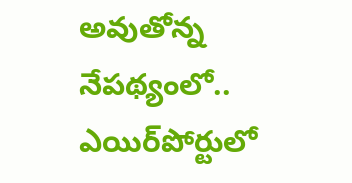అవుతోన్న నేపథ్యంలో.. ఎయిర్‌పోర్టులో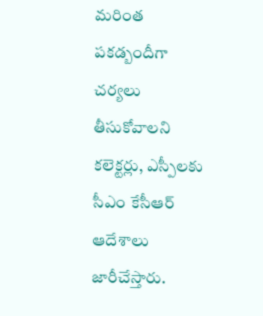మరింత పకడ్బందీగా చర్యలు తీసుకోవాలని కలెక్టర్లు, ఎస్పీలకు సీఎం కేసీఆర్ ఆదేశాలు జారీచేస్తారు.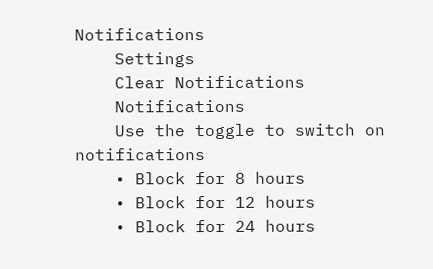Notifications
    Settings
    Clear Notifications
    Notifications
    Use the toggle to switch on notifications
    • Block for 8 hours
    • Block for 12 hours
    • Block for 24 hours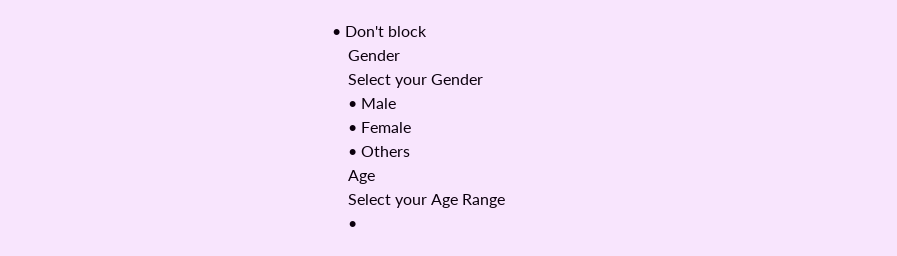• Don't block
    Gender
    Select your Gender
    • Male
    • Female
    • Others
    Age
    Select your Age Range
    •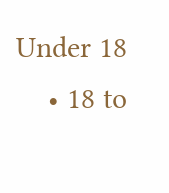Under 18
    • 18 to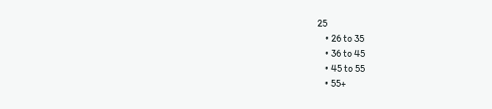25
    • 26 to 35
    • 36 to 45
    • 45 to 55
    • 55+